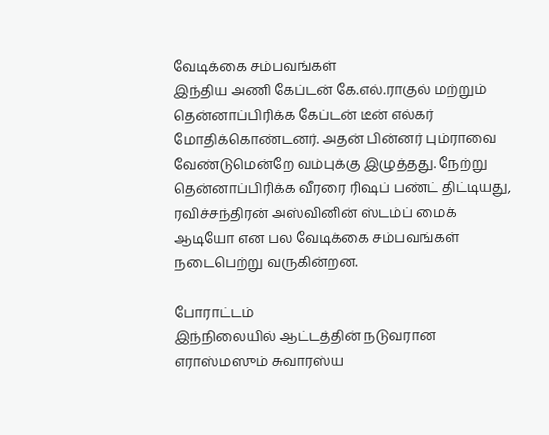வேடிக்கை சம்பவங்கள்
இந்திய அணி கேப்டன் கே.எல்.ராகுல் மற்றும் தென்னாப்பிரிக்க கேப்டன் டீன் எல்கர் மோதிக்கொண்டனர். அதன் பின்னர் பும்ராவை வேண்டுமென்றே வம்புக்கு இழுத்தது. நேற்று தென்னாப்பிரிக்க வீரரை ரிஷப் பண்ட் திட்டியது, ரவிச்சந்திரன் அஸ்வினின் ஸ்டம்ப் மைக் ஆடியோ என பல வேடிக்கை சம்பவங்கள் நடைபெற்று வருகின்றன.

போராட்டம்
இந்நிலையில் ஆட்டத்தின் நடுவரான எராஸ்மஸும் சுவாரஸ்ய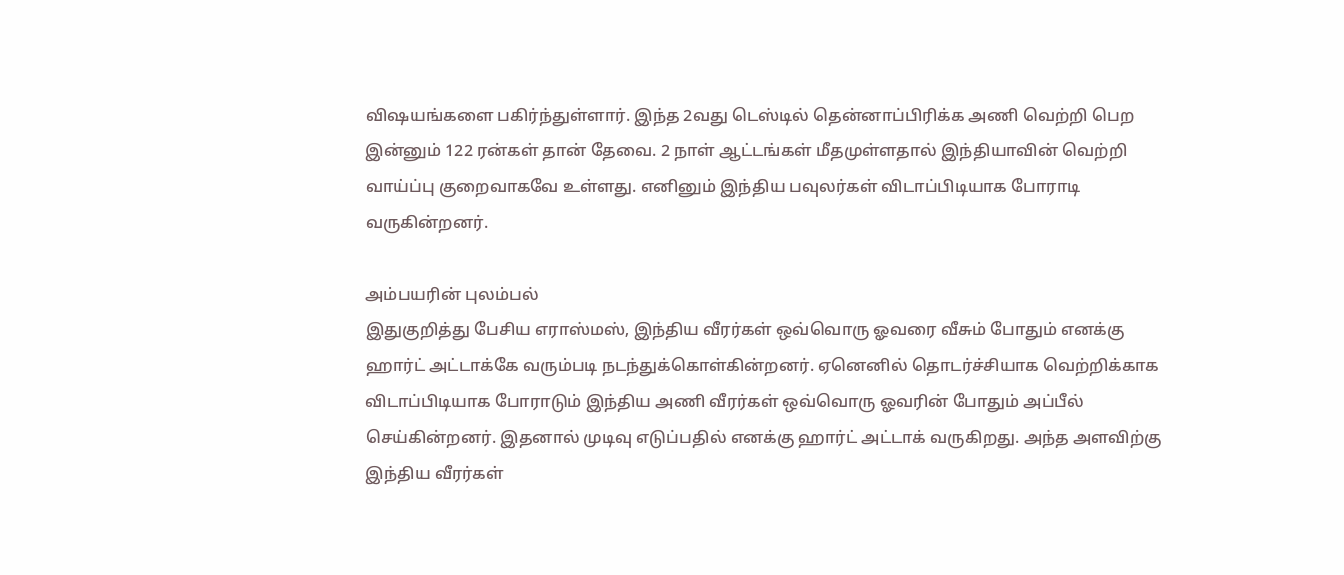விஷயங்களை பகிர்ந்துள்ளார். இந்த 2வது டெஸ்டில் தென்னாப்பிரிக்க அணி வெற்றி பெற இன்னும் 122 ரன்கள் தான் தேவை. 2 நாள் ஆட்டங்கள் மீதமுள்ளதால் இந்தியாவின் வெற்றி வாய்ப்பு குறைவாகவே உள்ளது. எனினும் இந்திய பவுலர்கள் விடாப்பிடியாக போராடி வருகின்றனர்.

அம்பயரின் புலம்பல்
இதுகுறித்து பேசிய எராஸ்மஸ், இந்திய வீரர்கள் ஒவ்வொரு ஓவரை வீசும் போதும் எனக்கு ஹார்ட் அட்டாக்கே வரும்படி நடந்துக்கொள்கின்றனர். ஏனெனில் தொடர்ச்சியாக வெற்றிக்காக விடாப்பிடியாக போராடும் இந்திய அணி வீரர்கள் ஒவ்வொரு ஓவரின் போதும் அப்பீல் செய்கின்றனர். இதனால் முடிவு எடுப்பதில் எனக்கு ஹார்ட் அட்டாக் வருகிறது. அந்த அளவிற்கு இந்திய வீரர்கள்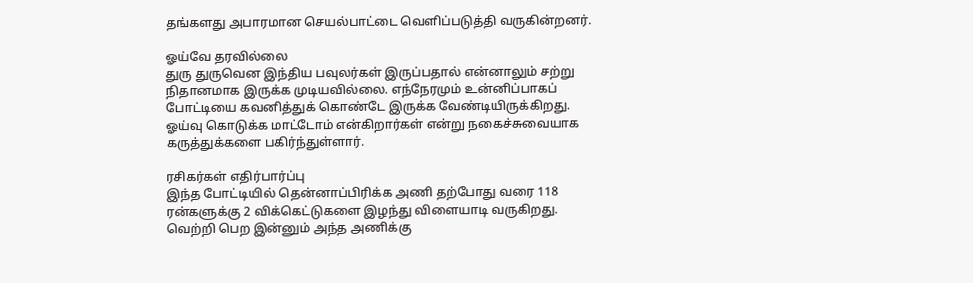தங்களது அபாரமான செயல்பாட்டை வெளிப்படுத்தி வருகின்றனர்.

ஓய்வே தரவில்லை
துரு துருவென இந்திய பவுலர்கள் இருப்பதால் என்னாலும் சற்று நிதானமாக இருக்க முடியவில்லை. எந்நேரமும் உன்னிப்பாகப் போட்டியை கவனித்துக் கொண்டே இருக்க வேண்டியிருக்கிறது. ஓய்வு கொடுக்க மாட்டோம் என்கிறார்கள் என்று நகைச்சுவையாக கருத்துக்களை பகிர்ந்துள்ளார்.

ரசிகர்கள் எதிர்பார்ப்பு
இந்த போட்டியில் தென்னாப்பிரிக்க அணி தற்போது வரை 118 ரன்களுக்கு 2 விக்கெட்டுகளை இழந்து விளையாடி வருகிறது. வெற்றி பெற இன்னும் அந்த அணிக்கு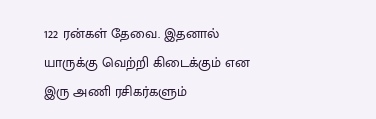122 ரன்கள் தேவை. இதனால் யாருக்கு வெற்றி கிடைக்கும் என இரு அணி ரசிகர்களும்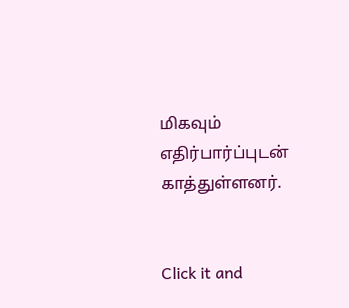மிகவும் எதிர்பார்ப்புடன் காத்துள்ளனர்.


Click it and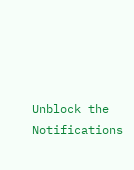Unblock the Notifications